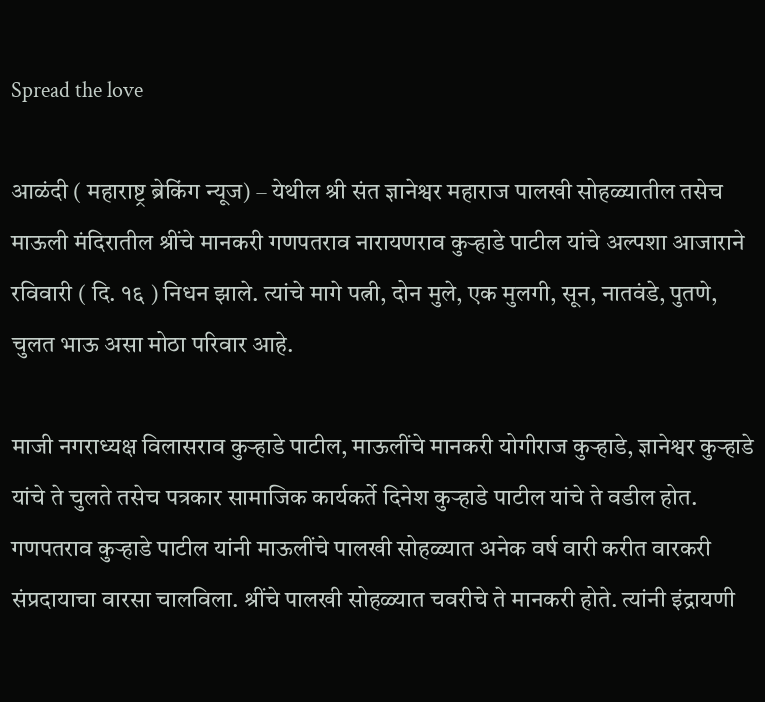Spread the love

आळंदी ( महाराष्ट्र ब्रेकिंग न्यूज) – येथील श्री संत ज्ञानेश्वर महाराज पालखी सोहळ्यातील तसेच माऊली मंदिरातील श्रींचे मानकरी गणपतराव नारायणराव कुऱ्हाडे पाटील यांचे अल्पशा आजाराने रविवारी ( दि. १६ ) निधन झाले. त्यांचे मागे पत्नी, दोन मुले, एक मुलगी, सून, नातवंडे, पुतणे, चुलत भाऊ असा मोठा परिवार आहे.

माजी नगराध्यक्ष विलासराव कुऱ्हाडे पाटील, माऊलींचे मानकरी योगीराज कुऱ्हाडे, ज्ञानेश्वर कुऱ्हाडे यांचे ते चुलते तसेच पत्रकार सामाजिक कार्यकर्ते दिनेश कुऱ्हाडे पाटील यांचे ते वडील होत. गणपतराव कुऱ्हाडे पाटील यांनी माऊलींचे पालखी सोहळ्यात अनेक वर्ष वारी करीत वारकरी संप्रदायाचा वारसा चालविला. श्रींचे पालखी सोहळ्यात चवरीचे ते मानकरी होते. त्यांनी इंद्रायणी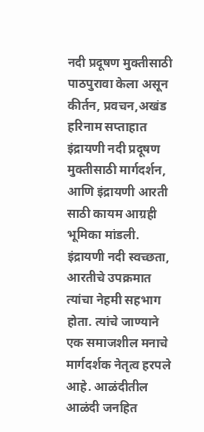नदी प्रदूषण मुक्तीसाठी पाठपुरावा केला असून कीर्तन, प्रवचन,अखंड हरिनाम सप्ताहात इंद्रायणी नदी प्रदूषण मुक्तीसाठी मार्गदर्शन, आणि इंद्रायणी आरती साठी कायम आग्रही भूमिका मांडली. इंद्रायणी नदी स्वच्छता, आरतीचे उपक्रमात त्यांचा नेहमी सहभाग होता. त्यांचे जाण्याने एक समाजशील मनाचे मार्गदर्शक नेतृत्व हरपले आहे. आळंदीतील आळंदी जनहित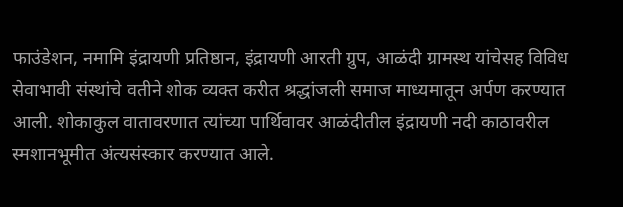फाउंडेशन, नमामि इंद्रायणी प्रतिष्ठान, इंद्रायणी आरती ग्रुप, आळंदी ग्रामस्थ यांचेसह विविध सेवाभावी संस्थांचे वतीने शोक व्यक्त करीत श्रद्धांजली समाज माध्यमातून अर्पण करण्यात आली. शोकाकुल वातावरणात त्यांच्या पार्थिवावर आळंदीतील इंद्रायणी नदी काठावरील स्मशानभूमीत अंत्यसंस्कार करण्यात आले.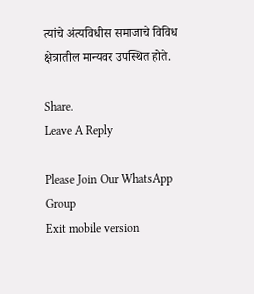त्यांचे अंत्यविधीस समाजाचे विविध क्षेत्रातील मान्यवर उपस्थित होते.

Share.
Leave A Reply

Please Join Our WhatsApp Group
Exit mobile version